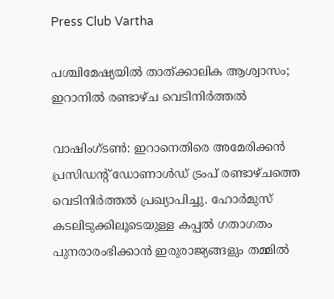Press Club Vartha

പശ്ചിമേഷ്യയിൽ താത്ക്കാലിക ആശ്വാസം; ഇറാനിൽ രണ്ടാഴ്ച വെടിനിർത്തൽ

വാഷിംഗ്ടൺ: ഇറാനെതിരെ അമേരിക്കൻ പ്രസിഡന്റ് ഡോണാൾഡ് ട്രംപ് രണ്ടാഴ്ചത്തെ വെടിനിർത്തൽ പ്രഖ്യാപിച്ചു. ഹോര്‍മുസ് കടലിടുക്കിലൂടെയുള്ള കപ്പല്‍ ഗതാഗതം പുനരാരംഭിക്കാന്‍ ഇരുരാജ്യങ്ങളും തമ്മില്‍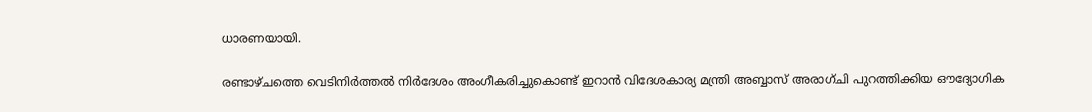ധാരണയായി.

രണ്ടാഴ്ചത്തെ വെടിനിർത്തൽ നിർദേശം അംഗീകരിച്ചുകൊണ്ട് ഇറാൻ വിദേശകാര്യ മന്ത്രി അബ്ബാസ് അരാഗ്ചി പുറത്തിക്കിയ ഔദ്യോഗിക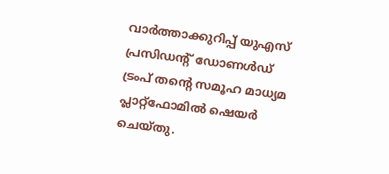വാർത്താക്കുറിപ്പ് യുഎസ് പ്രസിഡന്‍റ് ഡോണൾഡ് ട്രംപ് തന്‍റെ സമൂഹ മാധ്യമ പ്ലാറ്റ്ഫോമിൽ ഷെയർ ചെയ്തു.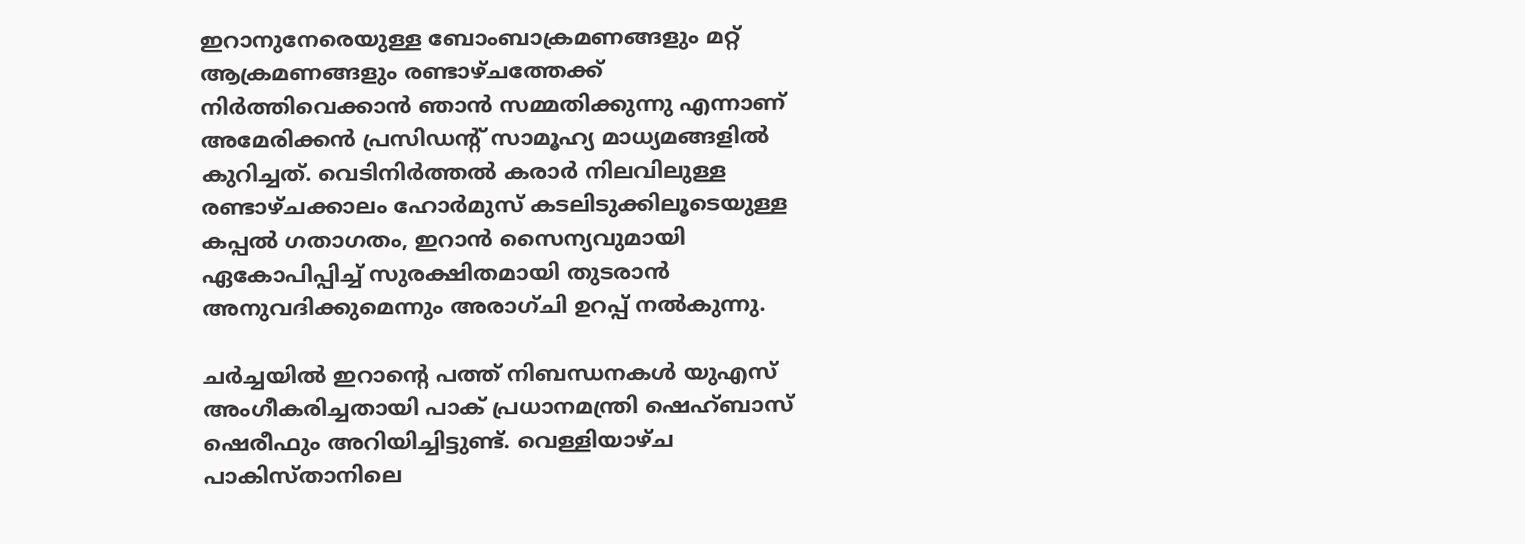ഇറാനുനേരെയുള്ള ബോംബാക്രമണങ്ങളും മറ്റ് ആക്രമണങ്ങളും രണ്ടാഴ്ചത്തേക്ക് നിർത്തിവെക്കാൻ ഞാൻ സമ്മതിക്കുന്നു എന്നാണ് അമേരിക്കൻ പ്രസിഡന്റ് സാമൂഹ്യ മാധ്യമങ്ങളിൽ കുറിച്ചത്. വെടിനിർത്തൽ കരാർ നിലവിലുള്ള രണ്ടാഴ്ചക്കാലം ഹോർമുസ് കടലിടുക്കിലൂടെയുള്ള കപ്പൽ ഗതാഗതം, ഇറാന്‍ സൈന്യവുമായി ഏകോപിപ്പിച്ച് സുരക്ഷിതമായി തുടരാൻ അനുവദിക്കുമെന്നും അരാഗ്ചി ഉറപ്പ് നൽകുന്നു.

ചർച്ചയിൽ ഇറാന്റെ പത്ത് നിബന്ധനകൾ യുഎസ് അംഗീകരിച്ചതായി പാക് പ്രധാനമന്ത്രി ഷെഹ്ബാസ് ഷെരീഫും അറിയിച്ചിട്ടുണ്ട്. വെള്ളിയാഴ്ച പാകിസ്താനിലെ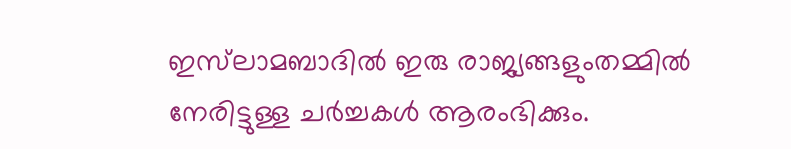ഇസ്‌ലാമബാദില്‍ ഇരു രാജ്യങ്ങളുംതമ്മില്‍ നേരിട്ടുള്ള ചര്‍ച്ചകള്‍ ആരംഭിക്കും.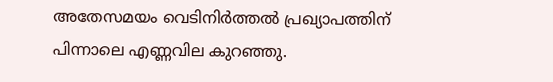അതേസമയം വെടിനിർത്തൽ പ്രഖ്യാപത്തിന് പിന്നാലെ എണ്ണവില കുറഞ്ഞു.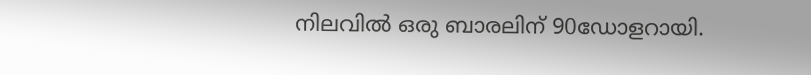നിലവിൽ ഒരു ബാരലിന് 90ഡോളറായി.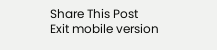Share This Post
Exit mobile version